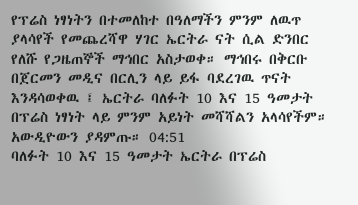የፕሬስ ነፃነትን በተመለከተ በዓለማችን ምንም ለዉጥ ያላሳየች የመጨረሻዋ ሃገር ኤርትራ ናት ሲል ድንበር የለሹ የጋዜጠኞች ማኅበር አስታወቀ። ማኅበሩ በቅርቡ በጀርመን መዲና በርሊን ላይ ይፋ ባደረገዉ ጥናት እንዳሳወቀዉ ፤ ኤርትራ ባለፉት 10 እና 15 ዓመታት በፕሬስ ነፃነት ላይ ምንም አይነት መሻሻልን አላሳየችም።
አውዲዮውን ያዳምጡ። 04:51
ባለፉት 10 እና 15 ዓመታት ኤርትራ በፕሬስ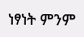ነፃነት ምንም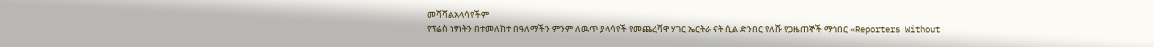መሻሻልአላሳየችም
የፕሬስ ነፃነትን በተመለከተ በዓለማችን ምንም ለዉጥ ያላሳየች የመጨረሻዋ ሃገር ኤርትራ ናት ሲል ድንበር የለሹ የጋዜጠኞች ማኅበር «Reporters Without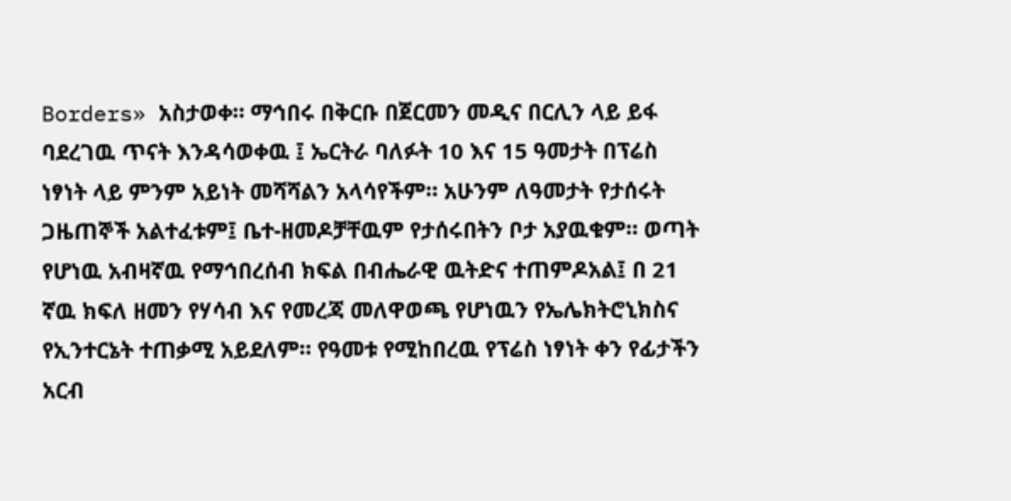Borders» አስታወቀ። ማኅበሩ በቅርቡ በጀርመን መዲና በርሊን ላይ ይፋ ባደረገዉ ጥናት እንዳሳወቀዉ ፤ ኤርትራ ባለፉት 10 እና 15 ዓመታት በፕሬስ ነፃነት ላይ ምንም አይነት መሻሻልን አላሳየችም። አሁንም ለዓመታት የታሰሩት ጋዜጠኞች አልተፈቱም፤ ቤተ-ዘመዶቻቸዉም የታሰሩበትን ቦታ አያዉቁም። ወጣት የሆነዉ አብዛኛዉ የማኅበረሰብ ክፍል በብሔራዊ ዉትድና ተጠምዶአል፤ በ 21 ኛዉ ክፍለ ዘመን የሃሳብ እና የመረጃ መለዋወጫ የሆነዉን የኤሌክትሮኒክስና የኢንተርኔት ተጠቃሚ አይደለም። የዓመቱ የሚከበረዉ የፕሬስ ነፃነት ቀን የፊታችን አርብ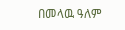በመላዉ ዓለም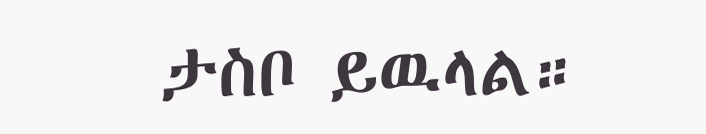ታስቦ ይዉላል።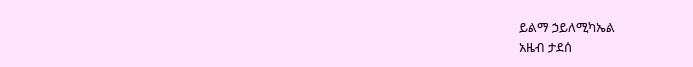ይልማ ኃይለሚካኤል
አዜብ ታደሰ